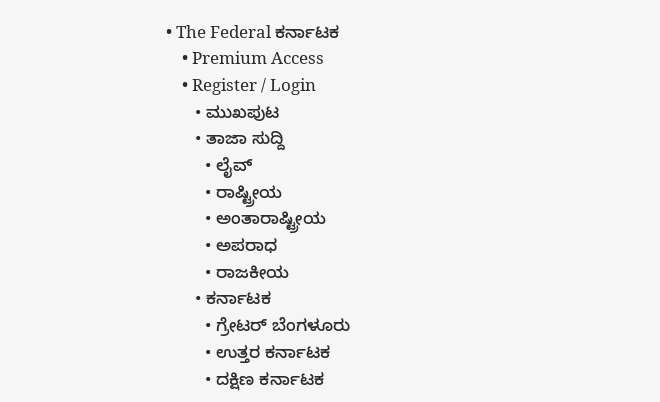• The Federal ಕರ್ನಾಟಕ
    • Premium Access
    • Register / Login
      • ಮುಖಪುಟ
      • ತಾಜಾ ಸುದ್ದಿ
        • ಲೈವ್‌
        • ರಾಷ್ಟ್ರೀಯ
        • ಅಂತಾರಾಷ್ಟ್ರೀಯ
        • ಅಪರಾಧ
        • ರಾಜಕೀಯ
      • ಕರ್ನಾಟಕ
        • ಗ್ರೇಟರ್ ಬೆಂಗಳೂರು
        • ಉತ್ತರ ಕರ್ನಾಟಕ
        • ದಕ್ಷಿಣ ಕರ್ನಾಟಕ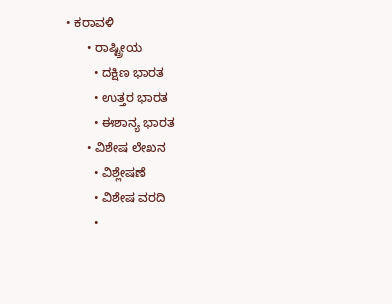• ಕರಾವಳಿ
      • ರಾಷ್ಟ್ರೀಯ
        • ದಕ್ಷಿಣ ಭಾರತ
        • ಉತ್ತರ ಭಾರತ
        • ಈಶಾನ್ಯ ಭಾರತ
      • ವಿಶೇಷ ಲೇಖನ
        • ವಿಶ್ಲೇಷಣೆ
        • ವಿಶೇಷ ವರದಿ
        •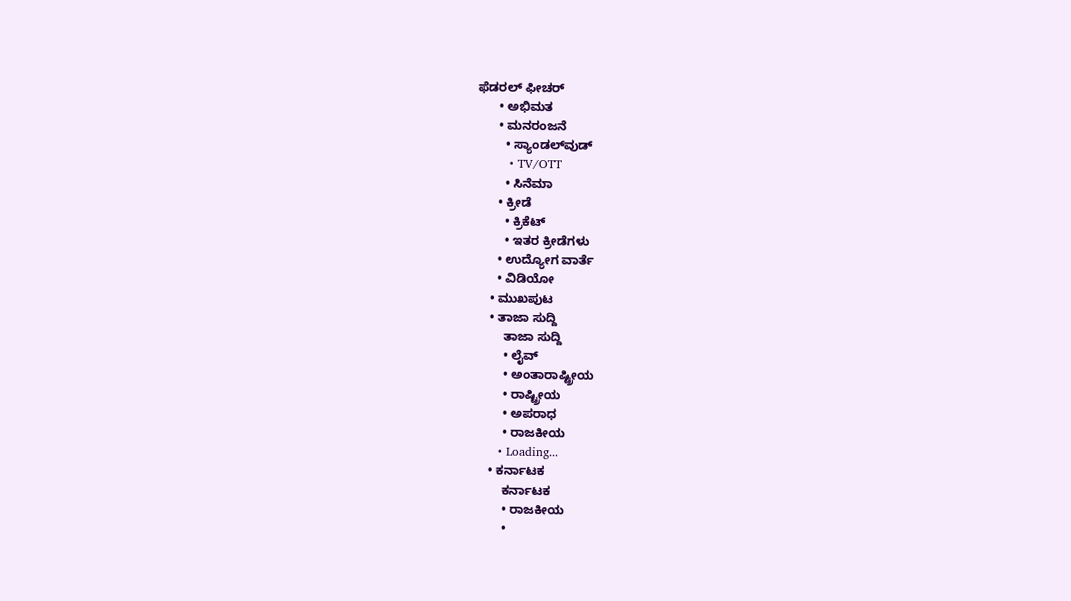ಫೆಡರಲ್ ಫೀಚರ್
      • ಅಭಿಮತ
      • ಮನರಂಜನೆ
        • ಸ್ಯಾಂಡಲ್‌ವುಡ್
        • TV/OTT
        • ಸಿನೆಮಾ
      • ಕ್ರೀಡೆ
        • ಕ್ರಿಕೆಟ್
        • ಇತರ ಕ್ರೀಡೆಗಳು
      • ಉದ್ಯೋಗ ವಾರ್ತೆ
      • ವಿಡಿಯೋ
    • ಮುಖಪುಟ
    • ತಾಜಾ ಸುದ್ದಿ
        ತಾಜಾ ಸುದ್ದಿ
        • ಲೈವ್‌
        • ಅಂತಾರಾಷ್ಟ್ರೀಯ
        • ರಾಷ್ಟ್ರೀಯ
        • ಅಪರಾಧ
        • ರಾಜಕೀಯ
      • Loading...
    • ಕರ್ನಾಟಕ
        ಕರ್ನಾಟಕ
        • ರಾಜಕೀಯ
        •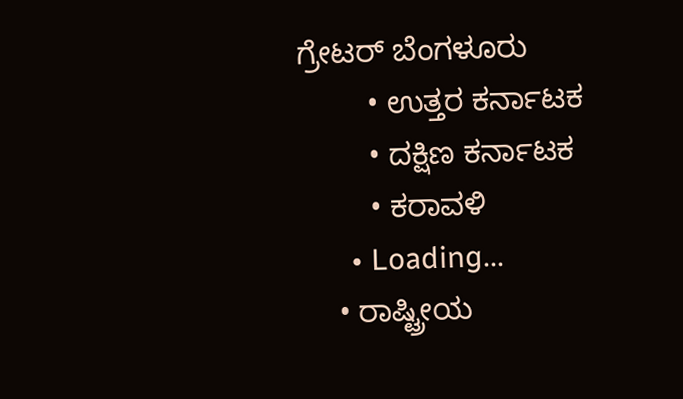ಗ್ರೇಟರ್ ಬೆಂಗಳೂರು
        • ಉತ್ತರ ಕರ್ನಾಟಕ
        • ದಕ್ಷಿಣ ಕರ್ನಾಟಕ
        • ಕರಾವಳಿ
      • Loading...
    • ರಾಷ್ಟ್ರೀಯ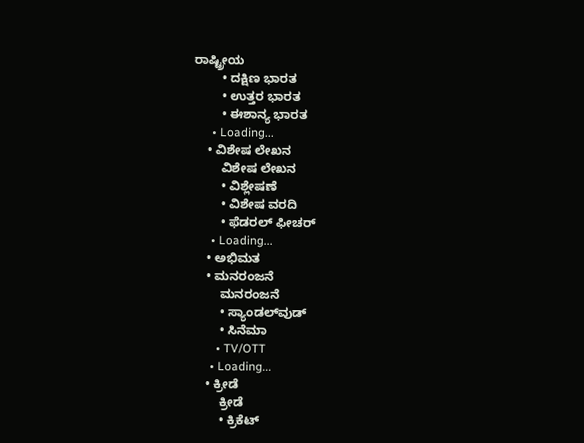ರಾಷ್ಟ್ರೀಯ
        • ದಕ್ಷಿಣ ಭಾರತ
        • ಉತ್ತರ ಭಾರತ
        • ಈಶಾನ್ಯ ಭಾರತ
      • Loading...
    • ವಿಶೇಷ ಲೇಖನ
        ವಿಶೇಷ ಲೇಖನ
        • ವಿಶ್ಲೇಷಣೆ
        • ವಿಶೇಷ ವರದಿ
        • ಫೆಡರಲ್ ಫೀಚರ್
      • Loading...
    • ಅಭಿಮತ
    • ಮನರಂಜನೆ
        ಮನರಂಜನೆ
        • ಸ್ಯಾಂಡಲ್‌ವುಡ್
        • ಸಿನೆಮಾ
        • TV/OTT
      • Loading...
    • ಕ್ರೀಡೆ
        ಕ್ರೀಡೆ
        • ಕ್ರಿಕೆಟ್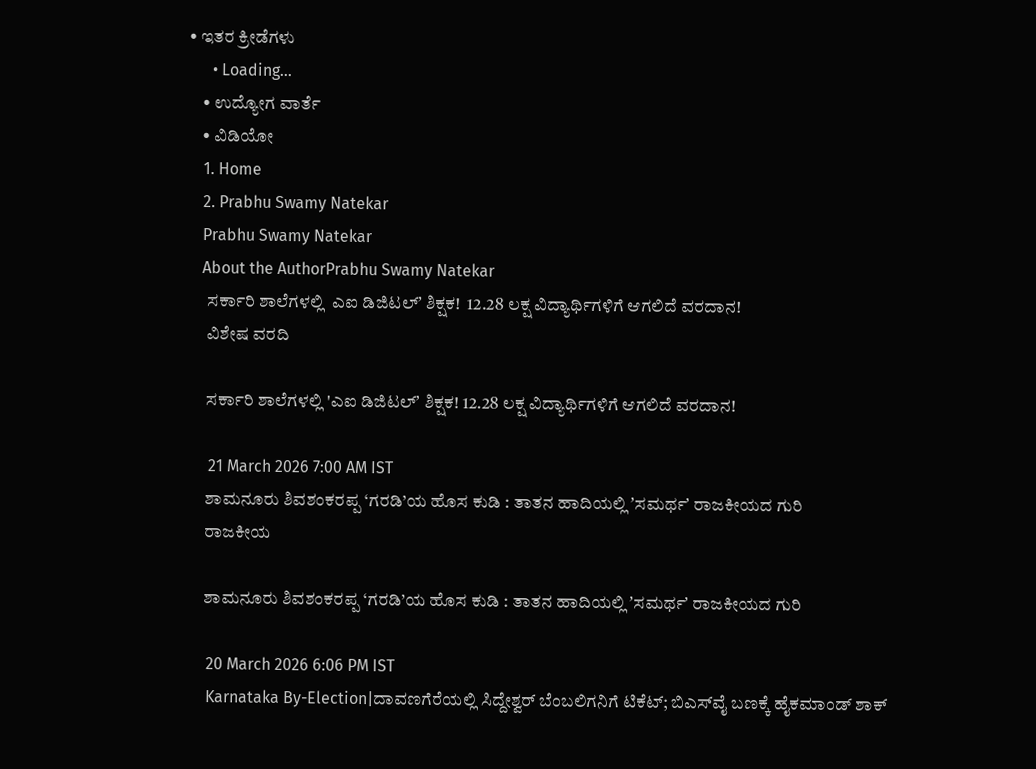• ಇತರ ಕ್ರೀಡೆಗಳು
      • Loading...
    • ಉದ್ಯೋಗ ವಾರ್ತೆ
    • ವಿಡಿಯೋ
    1. Home
    2. Prabhu Swamy Natekar
    Prabhu Swamy Natekar
    About the AuthorPrabhu Swamy Natekar
      ಸರ್ಕಾರಿ ಶಾಲೆಗಳಲ್ಲಿ  ಎಐ ಡಿಜಿಟಲ್ʼ ಶಿಕ್ಷಕ!  12.28 ಲಕ್ಷ ವಿದ್ಯಾರ್ಥಿಗಳಿಗೆ ಆಗಲಿದೆ ವರದಾನ!
      ವಿಶೇಷ ವರದಿ

      ಸರ್ಕಾರಿ ಶಾಲೆಗಳಲ್ಲಿ 'ಎಐ ಡಿಜಿಟಲ್ʼ ಶಿಕ್ಷಕ! 12.28 ಲಕ್ಷ ವಿದ್ಯಾರ್ಥಿಗಳಿಗೆ ಆಗಲಿದೆ ವರದಾನ!

      21 March 2026 7:00 AM IST
      ಶಾಮನೂರು ಶಿವಶಂಕರಪ್ಪ ‘ಗರಡಿ’ಯ ಹೊಸ ಕುಡಿ : ತಾತನ ಹಾದಿಯಲ್ಲಿ ʼಸಮರ್ಥʼ ರಾಜಕೀಯದ ಗುರಿ
      ರಾಜಕೀಯ

      ಶಾಮನೂರು ಶಿವಶಂಕರಪ್ಪ ‘ಗರಡಿ’ಯ ಹೊಸ ಕುಡಿ : ತಾತನ ಹಾದಿಯಲ್ಲಿ ʼಸಮರ್ಥʼ ರಾಜಕೀಯದ ಗುರಿ

      20 March 2026 6:06 PM IST
      Karnataka By-Election|ದಾವಣಗೆರೆಯಲ್ಲಿ ಸಿದ್ದೇಶ್ವರ್‌ ಬೆಂಬಲಿಗನಿಗೆ ಟಿಕೆಟ್‌; ಬಿಎಸ್‌ವೈ ಬಣಕ್ಕೆ ಹೈಕಮಾಂಡ್ ಶಾಕ್‌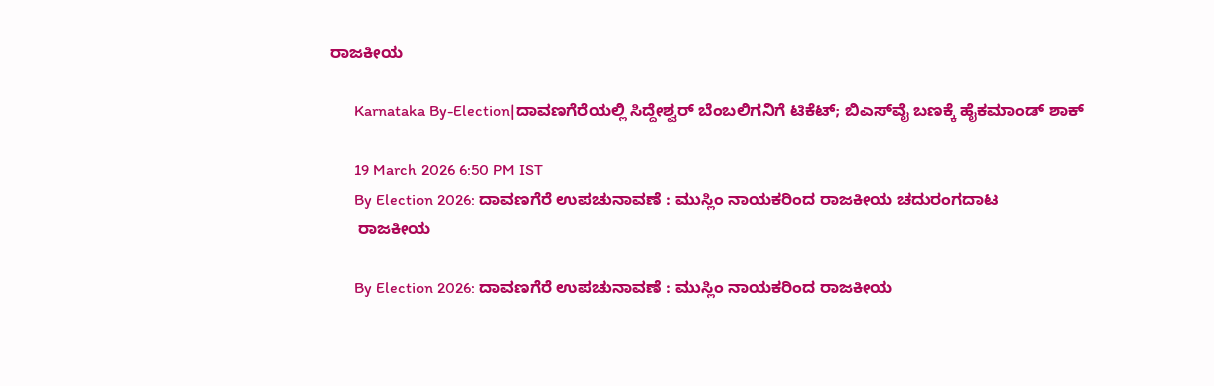ರಾಜಕೀಯ

      Karnataka By-Election|ದಾವಣಗೆರೆಯಲ್ಲಿ ಸಿದ್ದೇಶ್ವರ್‌ ಬೆಂಬಲಿಗನಿಗೆ ಟಿಕೆಟ್‌; ಬಿಎಸ್‌ವೈ ಬಣಕ್ಕೆ ಹೈಕಮಾಂಡ್ ಶಾಕ್‌

      19 March 2026 6:50 PM IST
      By Election 2026: ದಾವಣಗೆರೆ ಉಪಚುನಾವಣೆ : ಮುಸ್ಲಿಂ ನಾಯಕರಿಂದ ರಾಜಕೀಯ ಚದುರಂಗದಾಟ
      ರಾಜಕೀಯ

      By Election 2026: ದಾವಣಗೆರೆ ಉಪಚುನಾವಣೆ : ಮುಸ್ಲಿಂ ನಾಯಕರಿಂದ ರಾಜಕೀಯ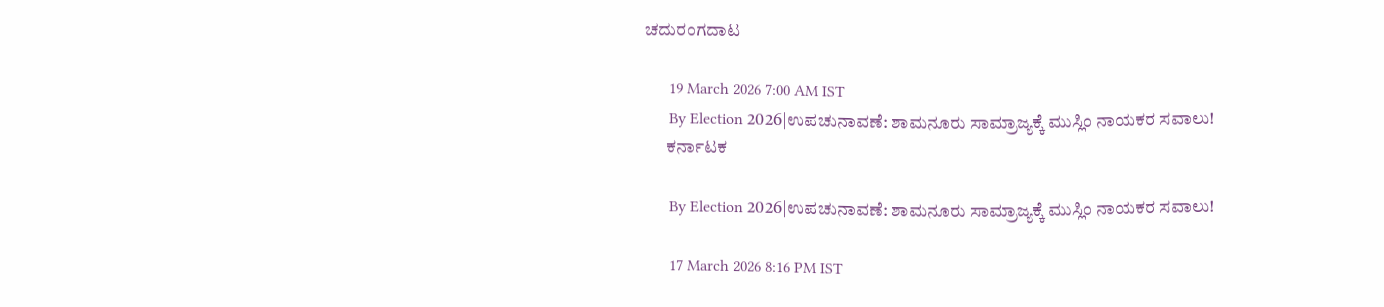ಚದುರಂಗದಾಟ

      19 March 2026 7:00 AM IST
      By Election 2026|ಉಪಚುನಾವಣೆ: ಶಾಮನೂರು ಸಾಮ್ರಾಜ್ಯಕ್ಕೆ ಮುಸ್ಲಿಂ ನಾಯಕರ ಸವಾಲು!
      ಕರ್ನಾಟಕ

      By Election 2026|ಉಪಚುನಾವಣೆ: ಶಾಮನೂರು ಸಾಮ್ರಾಜ್ಯಕ್ಕೆ ಮುಸ್ಲಿಂ ನಾಯಕರ ಸವಾಲು!

      17 March 2026 8:16 PM IST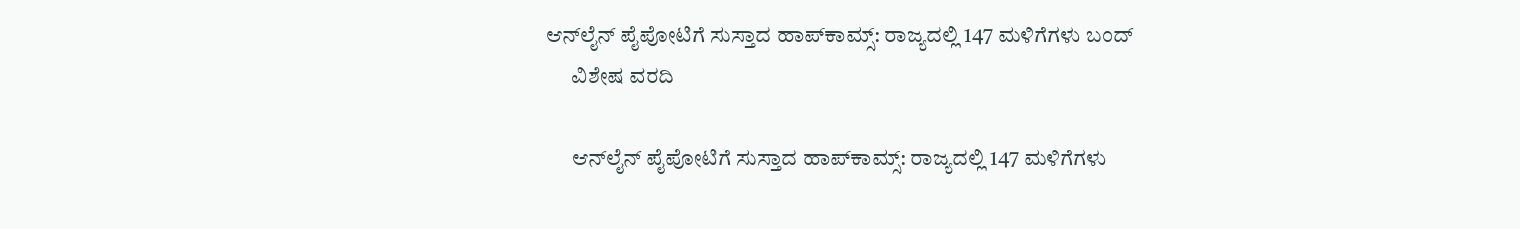ಆನ್‌ಲೈನ್ ಪೈಪೋಟಿಗೆ ಸುಸ್ತಾದ ಹಾಪ್‌ಕಾಮ್ಸ್‌: ರಾಜ್ಯದಲ್ಲಿ 147 ಮಳಿಗೆಗಳು ಬಂದ್
      ವಿಶೇಷ ವರದಿ

      ಆನ್‌ಲೈನ್ ಪೈಪೋಟಿಗೆ ಸುಸ್ತಾದ ಹಾಪ್‌ಕಾಮ್ಸ್‌: ರಾಜ್ಯದಲ್ಲಿ 147 ಮಳಿಗೆಗಳು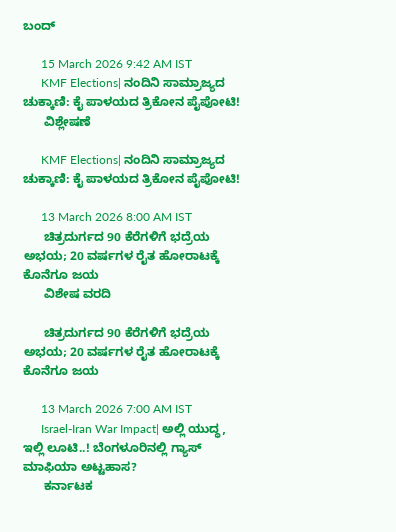ಬಂದ್

      15 March 2026 9:42 AM IST
      KMF Elections| ನಂದಿನಿ ಸಾಮ್ರಾಜ್ಯದ ಚುಕ್ಕಾಣಿ: ಕೈ ಪಾಳಯದ ತ್ರಿಕೋನ ಪೈಪೋಟಿ!
      ವಿಶ್ಲೇಷಣೆ

      KMF Elections| ನಂದಿನಿ ಸಾಮ್ರಾಜ್ಯದ ಚುಕ್ಕಾಣಿ: ಕೈ ಪಾಳಯದ ತ್ರಿಕೋನ ಪೈಪೋಟಿ!

      13 March 2026 8:00 AM IST
      ಚಿತ್ರದುರ್ಗದ 90 ಕೆರೆಗಳಿಗೆ ಭದ್ರೆಯ ಅಭಯ; 20 ವರ್ಷಗಳ ರೈತ ಹೋರಾಟಕ್ಕೆ ಕೊನೆಗೂ ಜಯ
      ವಿಶೇಷ ವರದಿ

      ಚಿತ್ರದುರ್ಗದ 90 ಕೆರೆಗಳಿಗೆ ಭದ್ರೆಯ ಅಭಯ; 20 ವರ್ಷಗಳ ರೈತ ಹೋರಾಟಕ್ಕೆ ಕೊನೆಗೂ ಜಯ

      13 March 2026 7:00 AM IST
      Israel-Iran War Impact| ಅಲ್ಲಿ ಯುದ್ಧ, ಇಲ್ಲಿ ಲೂಟಿ..! ಬೆಂಗಳೂರಿನಲ್ಲಿ ಗ್ಯಾಸ್ ಮಾಫಿಯಾ ಅಟ್ಟಹಾಸ?
      ಕರ್ನಾಟಕ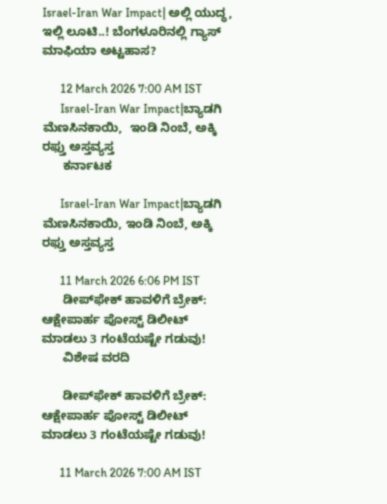Israel-Iran War Impact| ಅಲ್ಲಿ ಯುದ್ಧ, ಇಲ್ಲಿ ಲೂಟಿ..! ಬೆಂಗಳೂರಿನಲ್ಲಿ ಗ್ಯಾಸ್ ಮಾಫಿಯಾ ಅಟ್ಟಹಾಸ?

      12 March 2026 7:00 AM IST
      Israel-Iran War Impact|ಬ್ಯಾಡಗಿ ಮೆಣಸಿನಕಾಯಿ,  ಇಂಡಿ ನಿಂಬೆ, ಅಕ್ಕಿ ರಫ್ತು ಅಸ್ತವ್ಯಸ್ತ
      ಕರ್ನಾಟಕ

      Israel-Iran War Impact|ಬ್ಯಾಡಗಿ ಮೆಣಸಿನಕಾಯಿ, ಇಂಡಿ ನಿಂಬೆ, ಅಕ್ಕಿ ರಫ್ತು ಅಸ್ತವ್ಯಸ್ತ

      11 March 2026 6:06 PM IST
      ಡೀಪ್‌ಫೇಕ್ ಹಾವಳಿಗೆ ಬ್ರೇಕ್: ಆಕ್ಷೇಪಾರ್ಹ ಪೋಸ್ಟ್ ಡಿಲೀಟ್ ಮಾಡಲು 3 ಗಂಟೆಯಷ್ಟೇ ಗಡುವು!
      ವಿಶೇಷ ವರದಿ

      ಡೀಪ್‌ಫೇಕ್ ಹಾವಳಿಗೆ ಬ್ರೇಕ್: ಆಕ್ಷೇಪಾರ್ಹ ಪೋಸ್ಟ್ ಡಿಲೀಟ್ ಮಾಡಲು 3 ಗಂಟೆಯಷ್ಟೇ ಗಡುವು!

      11 March 2026 7:00 AM IST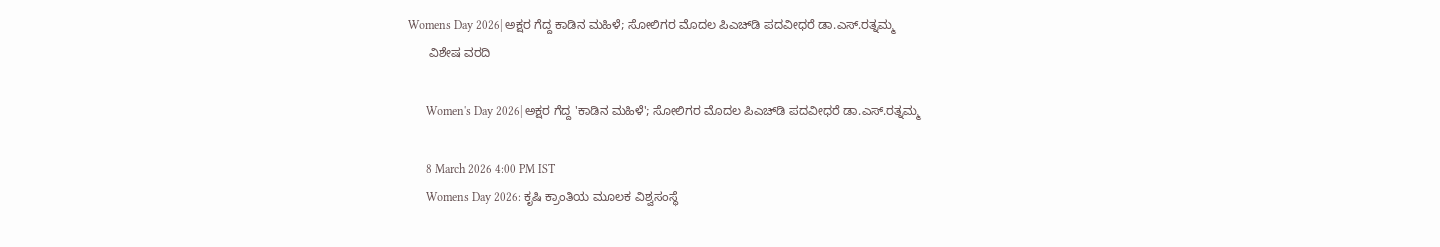Womens Day 2026| ಅಕ್ಷರ ಗೆದ್ದ ಕಾಡಿನ ಮಹಿಳೆ; ಸೋಲಿಗರ ಮೊದಲ ಪಿಎಚ್‌ಡಿ ಪದವೀಧರೆ ಡಾ.ಎಸ್‌.ರತ್ನಮ್ಮ
      ವಿಶೇಷ ವರದಿ

      Women's Day 2026| ಅಕ್ಷರ ಗೆದ್ದ 'ಕಾಡಿನ ಮಹಿಳೆ'; ಸೋಲಿಗರ ಮೊದಲ ಪಿಎಚ್‌ಡಿ ಪದವೀಧರೆ ಡಾ.ಎಸ್‌.ರತ್ನಮ್ಮ

      8 March 2026 4:00 PM IST
      Womens Day 2026: ಕೃಷಿ ಕ್ರಾಂತಿಯ ಮೂಲಕ ವಿಶ್ವಸಂಸ್ಥೆ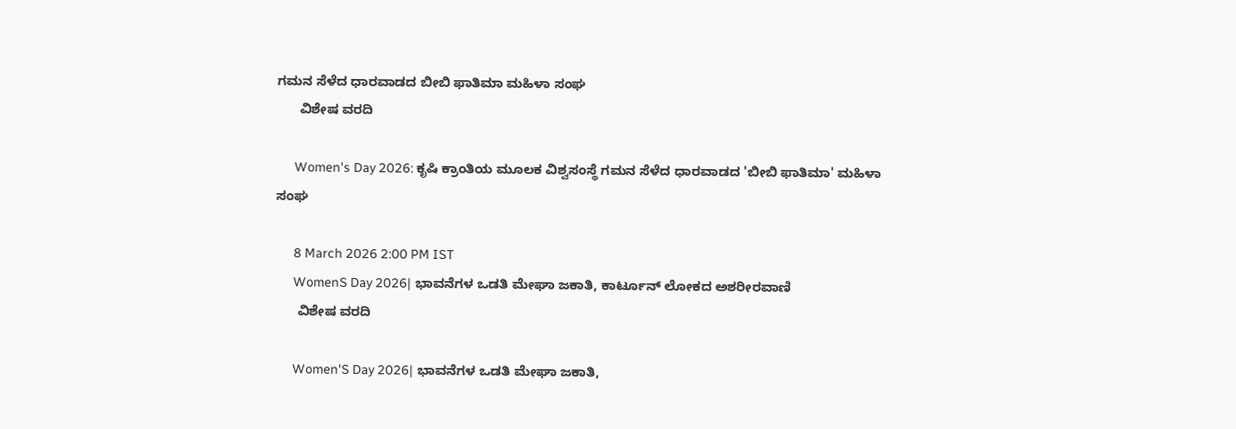ಗಮನ ಸೆಳೆದ ಧಾರವಾಡದ ಬೀಬಿ ಫಾತಿಮಾ ಮಹಿಳಾ ಸಂಘ
      ವಿಶೇಷ ವರದಿ

      Women's Day 2026: ಕೃಷಿ ಕ್ರಾಂತಿಯ ಮೂಲಕ ವಿಶ್ವಸಂಸ್ಥೆ ಗಮನ ಸೆಳೆದ ಧಾರವಾಡದ 'ಬೀಬಿ ಫಾತಿಮಾ' ಮಹಿಳಾ ಸಂಘ

      8 March 2026 2:00 PM IST
      WomenS Day 2026| ಭಾವನೆಗಳ ಒಡತಿ ಮೇಘಾ ಜಕಾತಿ, ಕಾರ್ಟೂನ್‌ ಲೋಕದ ಅಶರೀರವಾಣಿ
      ವಿಶೇಷ ವರದಿ

      Women'S Day 2026| ಭಾವನೆಗಳ ಒಡತಿ ಮೇಘಾ ಜಕಾತಿ,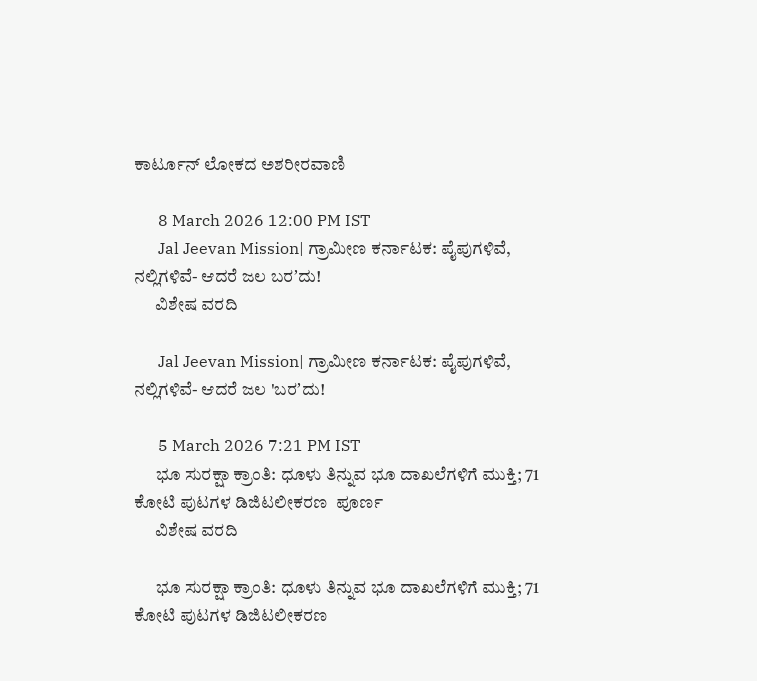ಕಾರ್ಟೂನ್‌ ಲೋಕದ ಅಶರೀರವಾಣಿ

      8 March 2026 12:00 PM IST
      Jal Jeevan Mission| ಗ್ರಾಮೀಣ ಕರ್ನಾಟಕ: ಪೈಪುಗಳಿವೆ, ನಲ್ಲಿಗಳಿವೆ- ಆದರೆ ಜಲ ಬರʼದು!
      ವಿಶೇಷ ವರದಿ

      Jal Jeevan Mission| ಗ್ರಾಮೀಣ ಕರ್ನಾಟಕ: ಪೈಪುಗಳಿವೆ, ನಲ್ಲಿಗಳಿವೆ- ಆದರೆ ಜಲ 'ಬರʼದು!

      5 March 2026 7:21 PM IST
      ಭೂ ಸುರಕ್ಷಾ ಕ್ರಾಂತಿ: ಧೂಳು ತಿನ್ನುವ ಭೂ ದಾಖಲೆಗಳಿಗೆ ಮುಕ್ತಿ; 71 ಕೋಟಿ ಪುಟಗಳ ಡಿಜಿಟಲೀಕರಣ  ಪೂರ್ಣ
      ವಿಶೇಷ ವರದಿ

      ಭೂ ಸುರಕ್ಷಾ ಕ್ರಾಂತಿ: ಧೂಳು ತಿನ್ನುವ ಭೂ ದಾಖಲೆಗಳಿಗೆ ಮುಕ್ತಿ; 71 ಕೋಟಿ ಪುಟಗಳ ಡಿಜಿಟಲೀಕರಣ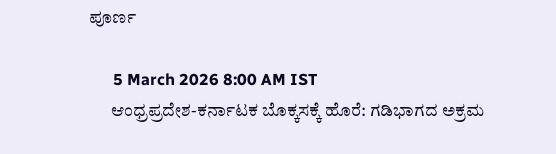ಪೂರ್ಣ

      5 March 2026 8:00 AM IST
      ಆಂಧ್ರಪ್ರದೇಶ-ಕರ್ನಾಟಕ ಬೊಕ್ಕಸಕ್ಕೆ ಹೊರೆ: ಗಡಿಭಾಗದ ಅಕ್ರಮ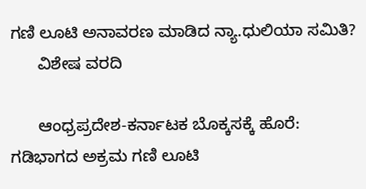ಗಣಿ ಲೂಟಿ ಅನಾವರಣ ಮಾಡಿದ ನ್ಯಾ.ಧುಲಿಯಾ ಸಮಿತಿ?
      ವಿಶೇಷ ವರದಿ

      ಆಂಧ್ರಪ್ರದೇಶ-ಕರ್ನಾಟಕ ಬೊಕ್ಕಸಕ್ಕೆ ಹೊರೆ: ಗಡಿಭಾಗದ ಅಕ್ರಮ ಗಣಿ ಲೂಟಿ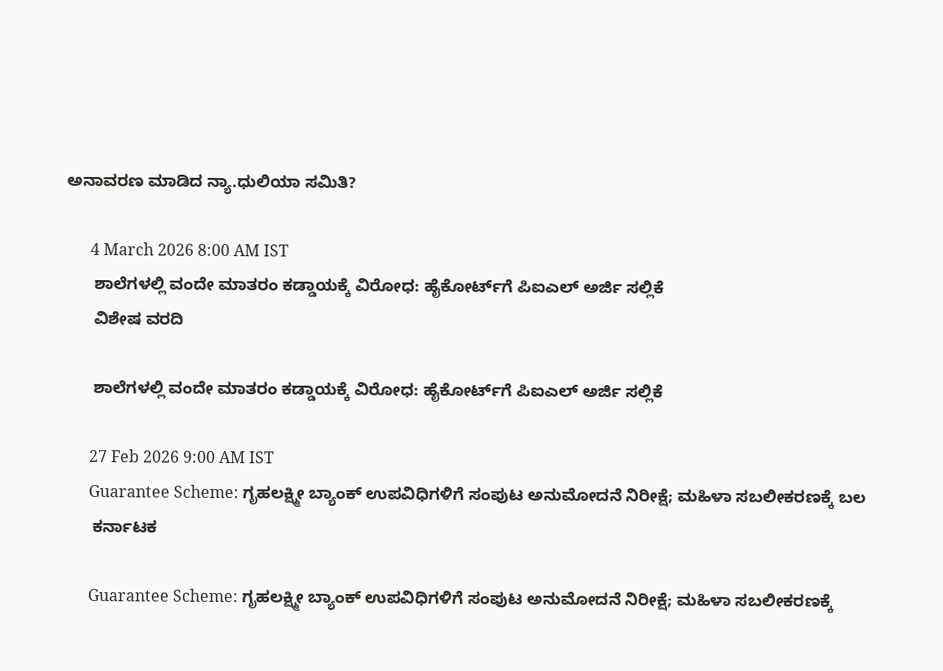ಅನಾವರಣ ಮಾಡಿದ ನ್ಯಾ.ಧುಲಿಯಾ ಸಮಿತಿ?

      4 March 2026 8:00 AM IST
      ಶಾಲೆಗಳಲ್ಲಿ ವಂದೇ ಮಾತರಂ ಕಡ್ಡಾಯಕ್ಕೆ ವಿರೋಧ: ಹೈಕೋರ್ಟ್‌ಗೆ ಪಿಐಎಲ್‌ ಅರ್ಜಿ ಸಲ್ಲಿಕೆ
      ವಿಶೇಷ ವರದಿ

      ಶಾಲೆಗಳಲ್ಲಿ ವಂದೇ ಮಾತರಂ ಕಡ್ಡಾಯಕ್ಕೆ ವಿರೋಧ: ಹೈಕೋರ್ಟ್‌ಗೆ ಪಿಐಎಲ್‌ ಅರ್ಜಿ ಸಲ್ಲಿಕೆ

      27 Feb 2026 9:00 AM IST
      Guarantee Scheme: ಗೃಹಲಕ್ಷ್ಮೀ ಬ್ಯಾಂಕ್‌ ಉಪವಿಧಿಗಳಿಗೆ ಸಂಪುಟ ಅನುಮೋದನೆ ನಿರೀಕ್ಷೆ; ಮಹಿಳಾ ಸಬಲೀಕರಣಕ್ಕೆ ಬಲ
      ಕರ್ನಾಟಕ

      Guarantee Scheme: ಗೃಹಲಕ್ಷ್ಮೀ ಬ್ಯಾಂಕ್‌ ಉಪವಿಧಿಗಳಿಗೆ ಸಂಪುಟ ಅನುಮೋದನೆ ನಿರೀಕ್ಷೆ; ಮಹಿಳಾ ಸಬಲೀಕರಣಕ್ಕೆ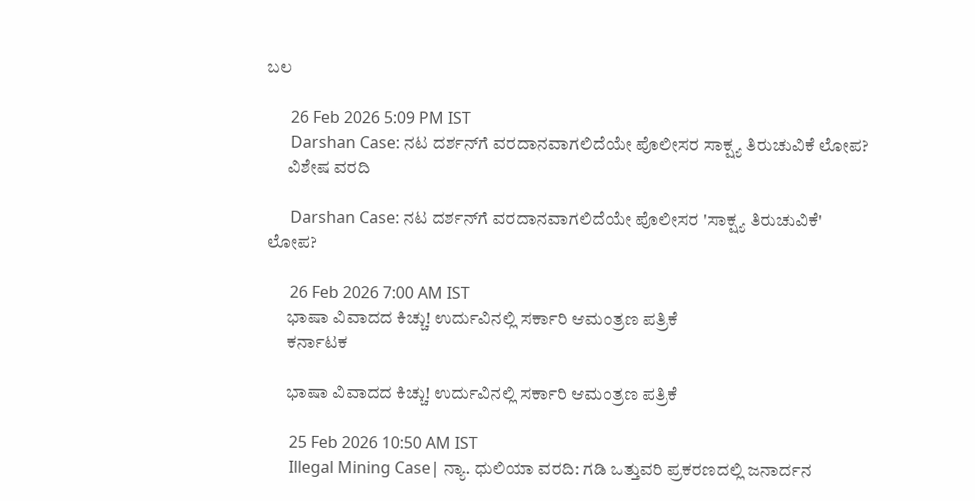ಬಲ

      26 Feb 2026 5:09 PM IST
      Darshan Case: ನಟ ದರ್ಶನ್‌ಗೆ ವರದಾನವಾಗಲಿದೆಯೇ ಪೊಲೀಸರ ಸಾಕ್ಷ್ಯ ತಿರುಚುವಿಕೆ ಲೋಪ?
      ವಿಶೇಷ ವರದಿ

      Darshan Case: ನಟ ದರ್ಶನ್‌ಗೆ ವರದಾನವಾಗಲಿದೆಯೇ ಪೊಲೀಸರ 'ಸಾಕ್ಷ್ಯ ತಿರುಚುವಿಕೆ' ಲೋಪ?

      26 Feb 2026 7:00 AM IST
      ಭಾಷಾ ವಿವಾದದ ಕಿಚ್ಚು! ಉರ್ದುವಿನಲ್ಲಿ ಸರ್ಕಾರಿ ಆಮಂತ್ರಣ ಪತ್ರಿಕೆ
      ಕರ್ನಾಟಕ

      ಭಾಷಾ ವಿವಾದದ ಕಿಚ್ಚು! ಉರ್ದುವಿನಲ್ಲಿ ಸರ್ಕಾರಿ ಆಮಂತ್ರಣ ಪತ್ರಿಕೆ

      25 Feb 2026 10:50 AM IST
      Illegal Mining Case| ನ್ಯಾ. ಧುಲಿಯಾ ವರದಿ: ಗಡಿ ಒತ್ತುವರಿ ಪ್ರಕರಣದಲ್ಲಿ ಜನಾರ್ದನ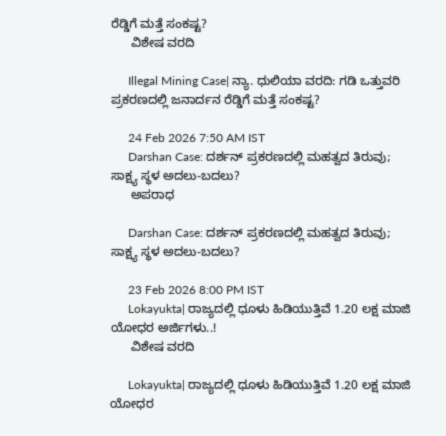ರೆಡ್ಡಿಗೆ ಮತ್ತೆ ಸಂಕಷ್ಟ?
      ವಿಶೇಷ ವರದಿ

      Illegal Mining Case| ನ್ಯಾ. ಧುಲಿಯಾ ವರದಿ: ಗಡಿ ಒತ್ತುವರಿ ಪ್ರಕರಣದಲ್ಲಿ ಜನಾರ್ದನ ರೆಡ್ಡಿಗೆ ಮತ್ತೆ ಸಂಕಷ್ಟ?

      24 Feb 2026 7:50 AM IST
      Darshan Case: ದರ್ಶನ್‌ ಪ್ರಕರಣದಲ್ಲಿ ಮಹತ್ವದ ತಿರುವು; ಸಾಕ್ಷ್ಯ ಸ್ಥಳ ಅದಲು-ಬದಲು?
      ಅಪರಾಧ

      Darshan Case: ದರ್ಶನ್‌ ಪ್ರಕರಣದಲ್ಲಿ ಮಹತ್ವದ ತಿರುವು; ಸಾಕ್ಷ್ಯ ಸ್ಥಳ ಅದಲು-ಬದಲು?

      23 Feb 2026 8:00 PM IST
      Lokayukta| ರಾಜ್ಯದಲ್ಲಿ ಧೂಳು ಹಿಡಿಯುತ್ತಿವೆ 1.20 ಲಕ್ಷ ಮಾಜಿ ಯೋಧರ ಅರ್ಜಿಗಳು..!
      ವಿಶೇಷ ವರದಿ

      Lokayukta| ರಾಜ್ಯದಲ್ಲಿ ಧೂಳು ಹಿಡಿಯುತ್ತಿವೆ 1.20 ಲಕ್ಷ ಮಾಜಿ ಯೋಧರ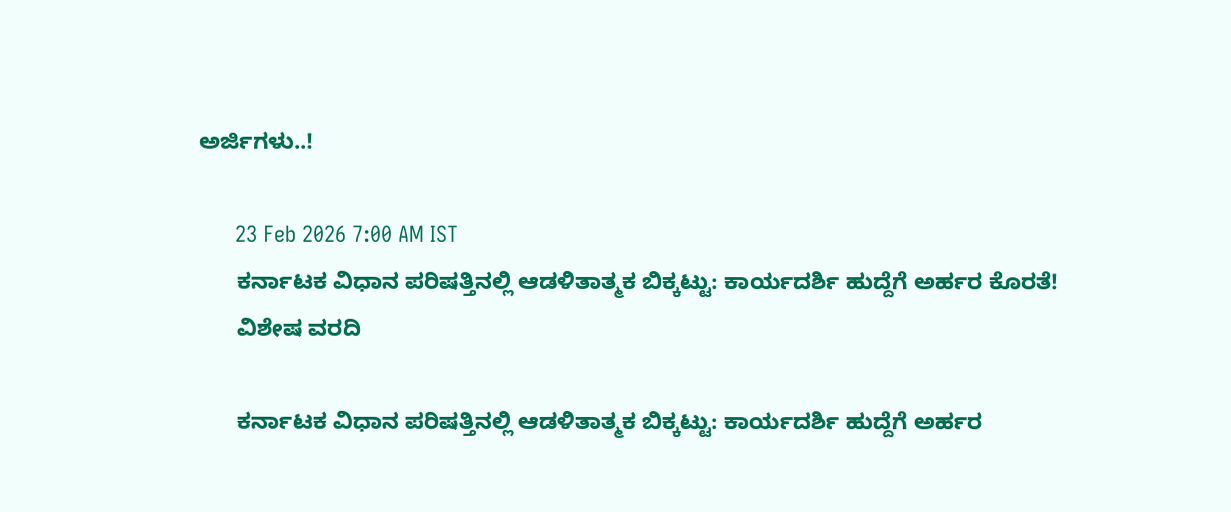ಅರ್ಜಿಗಳು..!

      23 Feb 2026 7:00 AM IST
      ಕರ್ನಾಟಕ ವಿಧಾನ ಪರಿಷತ್ತಿನಲ್ಲಿ ಆಡಳಿತಾತ್ಮಕ ಬಿಕ್ಕಟ್ಟು: ಕಾರ್ಯದರ್ಶಿ ಹುದ್ದೆಗೆ ಅರ್ಹರ ಕೊರತೆ!
      ವಿಶೇಷ ವರದಿ

      ಕರ್ನಾಟಕ ವಿಧಾನ ಪರಿಷತ್ತಿನಲ್ಲಿ ಆಡಳಿತಾತ್ಮಕ ಬಿಕ್ಕಟ್ಟು: ಕಾರ್ಯದರ್ಶಿ ಹುದ್ದೆಗೆ ಅರ್ಹರ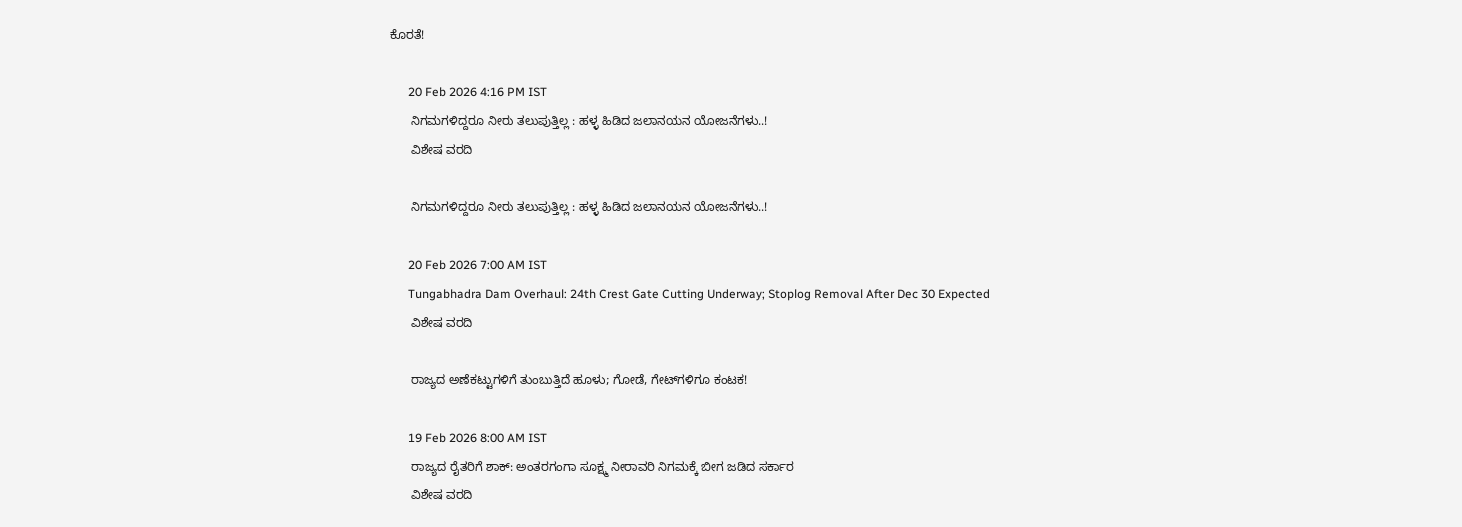ಕೊರತೆ!

      20 Feb 2026 4:16 PM IST
      ನಿಗಮಗಳಿದ್ದರೂ ನೀರು ತಲುಪುತ್ತಿಲ್ಲ : ಹಳ್ಳ ಹಿಡಿದ ಜಲಾನಯನ ಯೋಜನೆಗಳು..!
      ವಿಶೇಷ ವರದಿ

      ನಿಗಮಗಳಿದ್ದರೂ ನೀರು ತಲುಪುತ್ತಿಲ್ಲ : ಹಳ್ಳ ಹಿಡಿದ ಜಲಾನಯನ ಯೋಜನೆಗಳು..!

      20 Feb 2026 7:00 AM IST
      Tungabhadra Dam Overhaul: 24th Crest Gate Cutting Underway; Stoplog Removal After Dec 30 Expected
      ವಿಶೇಷ ವರದಿ

      ರಾಜ್ಯದ ಅಣೆಕಟ್ಟುಗಳಿಗೆ ತುಂಬುತ್ತಿದೆ ಹೂಳು; ಗೋಡೆ, ಗೇಟ್‌ಗಳಿಗೂ ಕಂಟಕ!

      19 Feb 2026 8:00 AM IST
      ರಾಜ್ಯದ ರೈತರಿಗೆ ಶಾಕ್: ಅಂತರಗಂಗಾ ಸೂಕ್ಷ್ಮ ನೀರಾವರಿ ನಿಗಮಕ್ಕೆ ಬೀಗ ಜಡಿದ ಸರ್ಕಾರ
      ವಿಶೇಷ ವರದಿ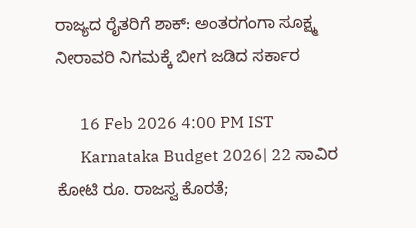ರಾಜ್ಯದ ರೈತರಿಗೆ ಶಾಕ್: ಅಂತರಗಂಗಾ ಸೂಕ್ಷ್ಮ ನೀರಾವರಿ ನಿಗಮಕ್ಕೆ ಬೀಗ ಜಡಿದ ಸರ್ಕಾರ

      16 Feb 2026 4:00 PM IST
      Karnataka Budget 2026| 22 ಸಾವಿರ ಕೋಟಿ ರೂ. ರಾಜಸ್ವ ಕೊರತೆ;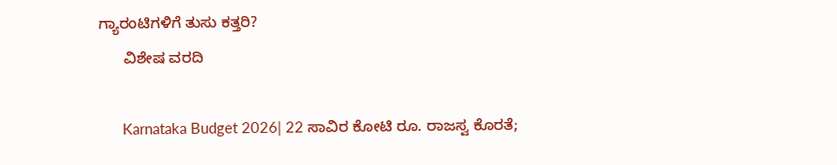ಗ್ಯಾರಂಟಿಗಳಿಗೆ ತುಸು ಕತ್ತರಿ?
      ವಿಶೇಷ ವರದಿ

      Karnataka Budget 2026| 22 ಸಾವಿರ ಕೋಟಿ ರೂ. ರಾಜಸ್ವ ಕೊರತೆ;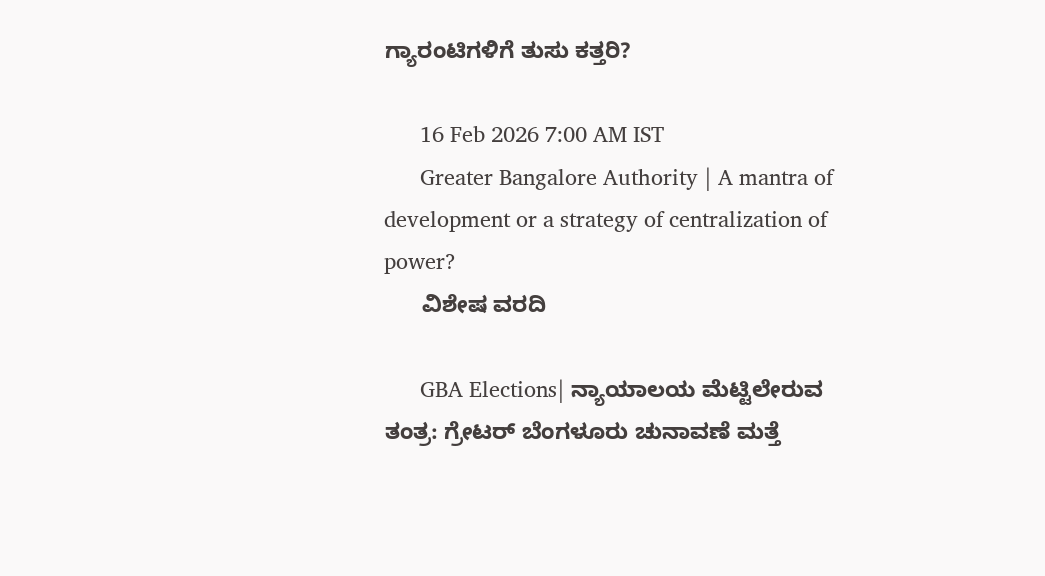ಗ್ಯಾರಂಟಿಗಳಿಗೆ ತುಸು ಕತ್ತರಿ?

      16 Feb 2026 7:00 AM IST
      Greater Bangalore Authority | A mantra of development or a strategy of centralization of power?
      ವಿಶೇಷ ವರದಿ

      GBA Elections| ನ್ಯಾಯಾಲಯ ಮೆಟ್ಟಿಲೇರುವ ತಂತ್ರ: ಗ್ರೇಟರ್‌ ಬೆಂಗಳೂರು ಚುನಾವಣೆ ಮತ್ತೆ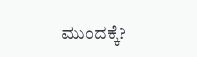ಮುಂದಕ್ಕೆ?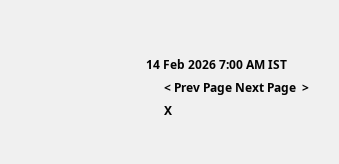14 Feb 2026 7:00 AM IST
      < Prev Page Next Page  >
      X